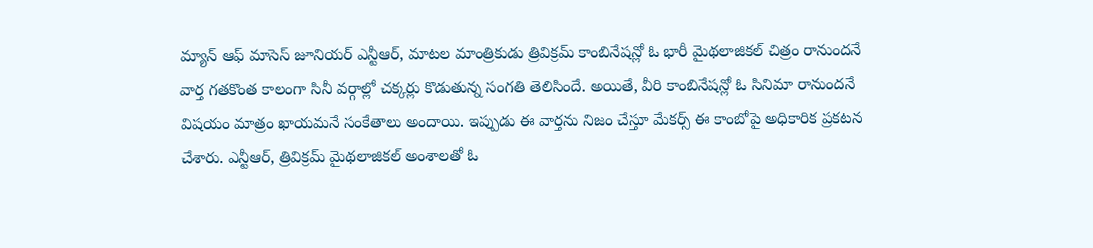మ్యాన్ ఆఫ్ మాసెస్ జూనియర్ ఎన్టీఆర్, మాటల మాంత్రికుడు త్రివిక్రమ్ కాంబినేషన్లో ఓ భారీ మైథలాజికల్ చిత్రం రానుందనే వార్త గతకొంత కాలంగా సినీ వర్గాల్లో చక్కర్లు కొడుతున్న సంగతి తెలిసిందే. అయితే, వీరి కాంబినేషన్లో ఓ సినిమా రానుందనే విషయం మాత్రం ఖాయమనే సంకేతాలు అందాయి. ఇప్పుడు ఈ వార్తను నిజం చేస్తూ మేకర్స్ ఈ కాంబోపై అధికారిక ప్రకటన చేశారు. ఎన్టీఆర్, త్రివిక్రమ్ మైథలాజికల్ అంశాలతో ఓ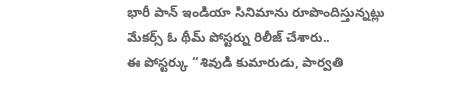భారీ పాన్ ఇండియా సినిమాను రూపొందిస్తున్నట్లు మేకర్స్ ఓ థీమ్ పోస్టర్ను రిలీజ్ చేశారు..
ఈ పోస్టర్కు ‘‘శివుడి కుమారుడు, పార్వతి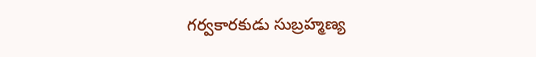గర్వకారకుడు సుబ్రహ్మణ్య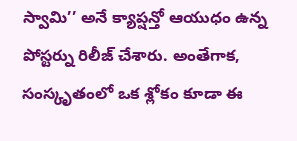స్వామి’’ అనే క్యాప్షన్తో ఆయుధం ఉన్న పోస్టర్ను రిలీజ్ చేశారు. అంతేగాక, సంస్కృతంలో ఒక శ్లోకం కూడా ఈ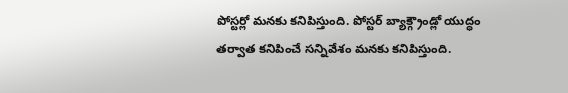పోస్టర్లో మనకు కనిపిస్తుంది. పోస్టర్ బ్యాక్గ్రౌండ్లో యుద్ధం తర్వాత కనిపించే సన్నివేశం మనకు కనిపిస్తుంది.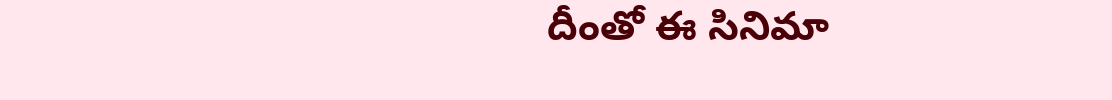దీంతో ఈ సినిమా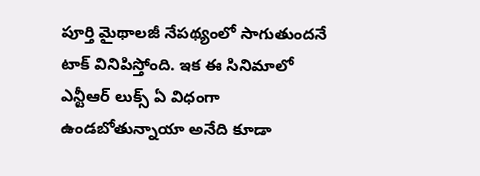పూర్తి మైథాలజీ నేపథ్యంలో సాగుతుందనే టాక్ వినిపిస్తోంది. ఇక ఈ సినిమాలో ఎన్టీఆర్ లుక్స్ ఏ విధంగా ఉండబోతున్నాయా అనేది కూడా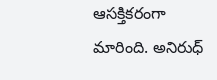ఆసక్తికరంగా మారింది. అనిరుధ్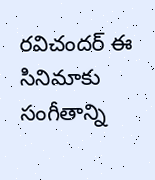రవిచందర్ ఈ సినిమాకు సంగీతాన్ని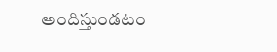అందిస్తుండటం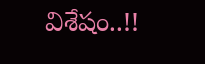విశేషం..!!